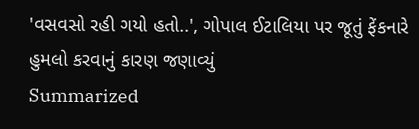'વસવસો રહી ગયો હતો..', ગોપાલ ઈટાલિયા પર જૂતું ફેંકનારે હુમલો કરવાનું કારણ જણાવ્યું
Summarized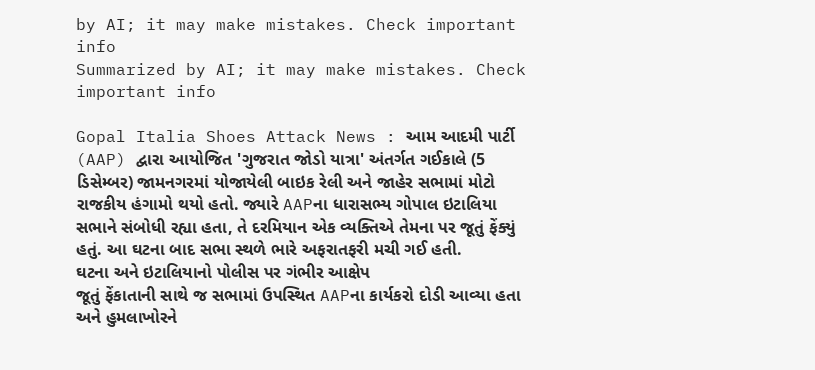by AI; it may make mistakes. Check important info
Summarized by AI; it may make mistakes. Check important info

Gopal Italia Shoes Attack News : આમ આદમી પાર્ટી (AAP) દ્વારા આયોજિત 'ગુજરાત જોડો યાત્રા' અંતર્ગત ગઈકાલે (5 ડિસેમ્બર) જામનગરમાં યોજાયેલી બાઇક રેલી અને જાહેર સભામાં મોટો રાજકીય હંગામો થયો હતો. જ્યારે AAPના ધારાસભ્ય ગોપાલ ઇટાલિયા સભાને સંબોધી રહ્યા હતા, તે દરમિયાન એક વ્યક્તિએ તેમના પર જૂતું ફેંક્યું હતું. આ ઘટના બાદ સભા સ્થળે ભારે અફરાતફરી મચી ગઈ હતી.
ઘટના અને ઇટાલિયાનો પોલીસ પર ગંભીર આક્ષેપ
જૂતું ફેંકાતાની સાથે જ સભામાં ઉપસ્થિત AAPના કાર્યકરો દોડી આવ્યા હતા અને હુમલાખોરને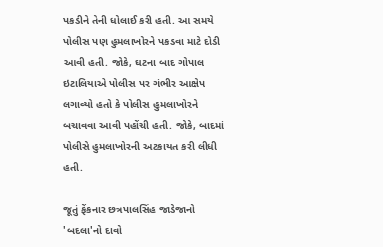પકડીને તેની ધોલાઈ કરી હતી. આ સમયે પોલીસ પણ હુમલાખોરને પકડવા માટે દોડી આવી હતી. જોકે, ઘટના બાદ ગોપાલ ઇટાલિયાએ પોલીસ પર ગંભીર આક્ષેપ લગાવ્યો હતો કે પોલીસ હુમલાખોરને બચાવવા આવી પહોંચી હતી. જોકે, બાદમાં પોલીસે હુમલાખોરની અટકાયત કરી લીધી હતી.

જૂતું ફેંકનાર છત્રપાલસિંહ જાડેજાનો 'બદલા'નો દાવો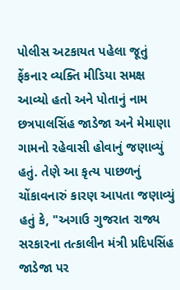પોલીસ અટકાયત પહેલા જૂતું ફેંકનાર વ્યક્તિ મીડિયા સમક્ષ આવ્યો હતો અને પોતાનું નામ છત્રપાલસિંહ જાડેજા અને મેમાણા ગામનો રહેવાસી હોવાનું જણાવ્યું હતું. તેણે આ કૃત્ય પાછળનું ચોંકાવનારું કારણ આપતા જણાવ્યું હતું કે, "અગાઉ ગુજરાત રાજ્ય સરકારના તત્કાલીન મંત્રી પ્રદિપસિંહ જાડેજા પર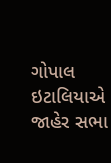ગોપાલ ઇટાલિયાએ જાહેર સભા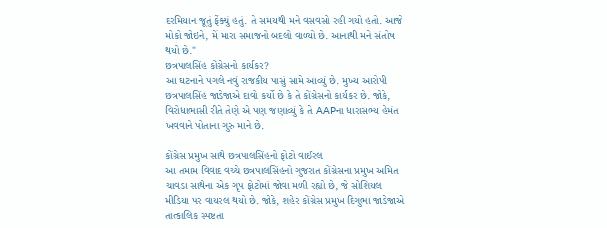દરમિયાન જૂતું ફેંક્યું હતું. તે સમયથી મને વસવસો રહી ગયો હતો. આજે મોકો જોઇને, મેં મારા સમાજનો બદલો વાળ્યો છે. આનાથી મને સંતોષ થયો છે."
છત્રપાલસિંહ કોંગ્રેસનો કાર્યકર?
આ ઘટનાને પગલે નવું રાજકીય પાસું સામે આવ્યું છે. મુખ્ય આરોપી છત્રપાલસિંહ જાડેજાએ દાવો કર્યો છે કે તે કોંગ્રેસનો કાર્યકર છે. જોકે, વિરોધાભાસી રીતે તેણે એ પણ જણાવ્યું કે તે AAPના ધારાસભ્ય હેમંત ખવવાને પોતાના ગુરુ માને છે.

કોંગ્રેસ પ્રમુખ સાથે છત્રપાલસિંહનો ફોટો વાઈરલ
આ તમામ વિવાદ વચ્ચે છત્રપાલસિંહનો ગુજરાત કોંગ્રેસના પ્રમુખ અમિત ચાવડા સાથેના એક ગૃપ ફોટોમાં જોવા મળી રહ્યો છે, જે સોશિયલ મીડિયા પર વાયરલ થયો છે. જોકે, શહેર કોંગ્રેસ પ્રમુખ દિગુભા જાડેજાએ તાત્કાલિક સ્પષ્ટતા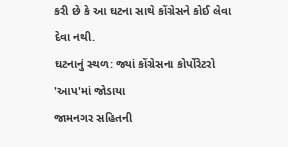કરી છે કે આ ઘટના સાથે કોંગ્રેસને કોઈ લેવા દેવા નથી.
ઘટનાનું સ્થળ: જ્યાં કોંગ્રેસના કોર્પોરેટરો 'આપ'માં જોડાયા
જામનગર સહિતની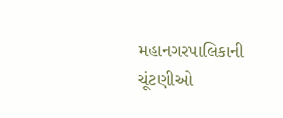મહાનગરપાલિકાની ચૂંટણીઓ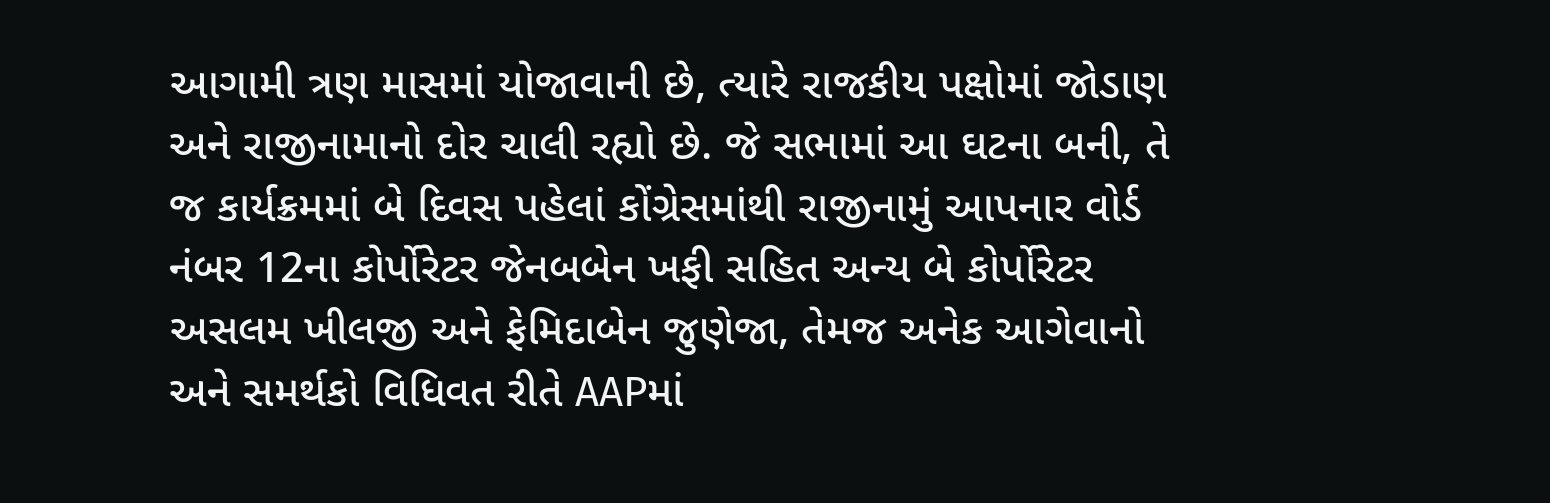આગામી ત્રણ માસમાં યોજાવાની છે, ત્યારે રાજકીય પક્ષોમાં જોડાણ અને રાજીનામાનો દોર ચાલી રહ્યો છે. જે સભામાં આ ઘટના બની, તે જ કાર્યક્રમમાં બે દિવસ પહેલાં કોંગ્રેસમાંથી રાજીનામું આપનાર વોર્ડ નંબર 12ના કોર્પોરેટર જેનબબેન ખફી સહિત અન્ય બે કોર્પોરેટર અસલમ ખીલજી અને ફેમિદાબેન જુણેજા, તેમજ અનેક આગેવાનો અને સમર્થકો વિધિવત રીતે AAPમાં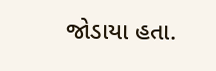જોડાયા હતા.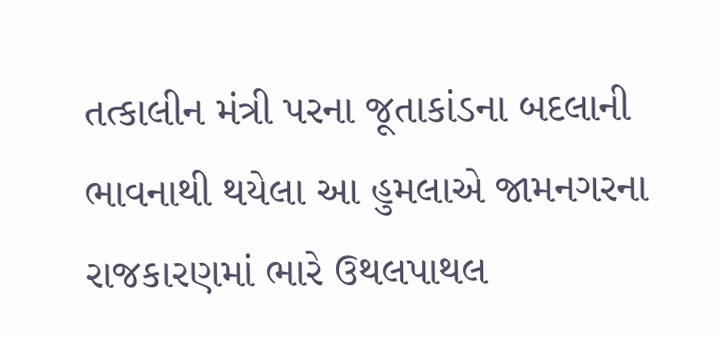તત્કાલીન મંત્રી પરના જૂતાકાંડના બદલાની ભાવનાથી થયેલા આ હુમલાએ જામનગરના રાજકારણમાં ભારે ઉથલપાથલ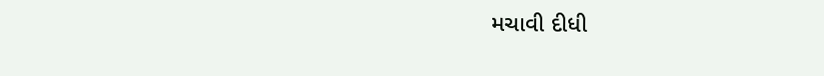મચાવી દીધી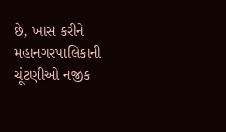છે, ખાસ કરીને મહાનગરપાલિકાની ચૂંટણીઓ નજીક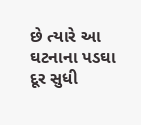છે ત્યારે આ ઘટનાના પડઘા દૂર સુધી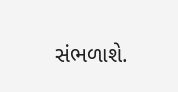સંભળાશે.